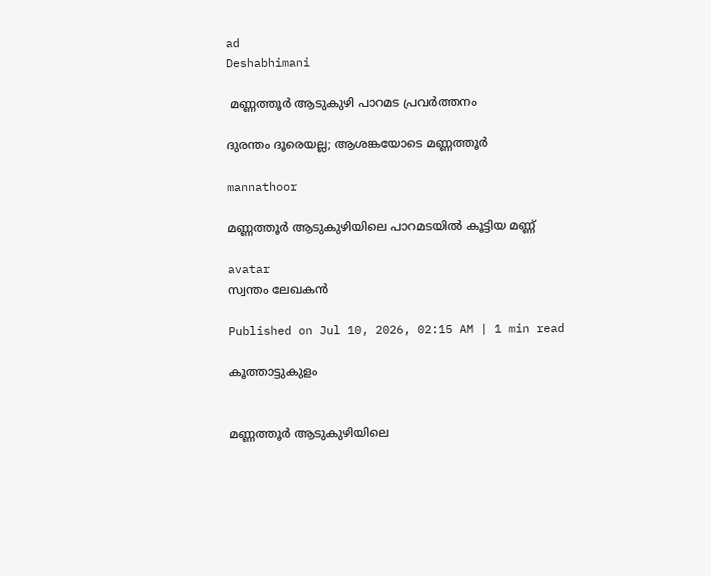ad
Deshabhimani

 മണ്ണത്തൂർ ആടുകുഴി പാറമട പ്രവർത്തനം

ദുരന്തം ദൂരെയല്ല; ആശങ്കയോടെ മണ്ണത്തൂർ

mannathoor

മണ്ണത്തൂർ ആടുകുഴിയിലെ പാറമടയിൽ കൂട്ടിയ മണ്ണ്

avatar
സ്വന്തം ലേഖകൻ

Published on Jul 10, 2026, 02:15 AM | 1 min read

കൂത്താട്ടുകുളം


മണ്ണത്തൂർ ആടുകുഴിയിലെ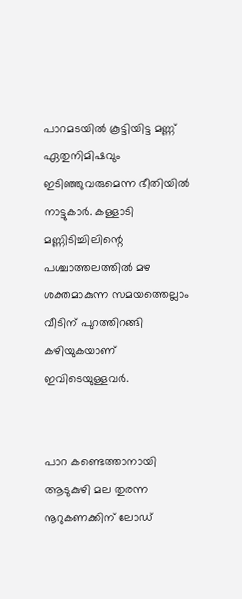പാറമടയിൽ കൂട്ടിയിട്ട മണ്ണ് ഏതുനിമിഷവും ഇടിഞ്ഞുവരുമെന്ന ഭീതിയിൽ നാട്ടുകാർ. കള്ളാടി മണ്ണിടിച്ചിലിന്റെ പശ്ചാത്തലത്തിൽ മഴ ശക്തമാകുന്ന സമയത്തെല്ലാം വീടിന്‌ പുറത്തിറങ്ങി കഴിയുകയാണ് ഇവിടെയുള്ളവർ.


പാറ കണ്ടെത്താനായി ആടുകുഴി മല തുരന്ന നൂറുകണക്കിന്‌ ലോഡ്‌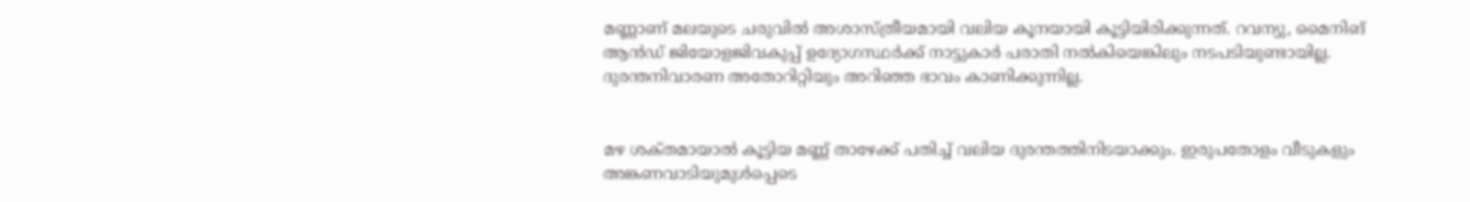മണ്ണാണ് മലയുടെ ചരുവിൽ അശാസ്ത്രീയമായി വലിയ കൂനയായി കൂട്ടിയിരിക്കുന്നത്. റവന്യു, മൈനിങ് ആൻഡ് ജിയോളജിവകുപ്പ് ഉദ്യോഗസ്ഥർക്ക് നാട്ടുകാർ പരാതി നൽകിയെങ്കിലും നടപടിയുണ്ടായില്ല. ദുരന്തനിവാരണ അതോറിറ്റിയും അറിഞ്ഞ ഭാവം കാണിക്കുന്നില്ല.


മഴ ശക്‌തമായാൽ കൂട്ടിയ മണ്ണ് താഴേക്ക് പതിച്ച്‌ വലിയ ദുരന്തത്തിനിടയാക്കും. ഇരുപതോളം വീടുകളും അങ്കണവാടിയുമുൾപ്പെടെ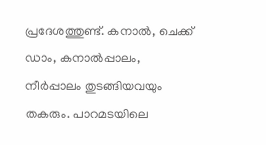പ്രദേശത്തുണ്ട്‌. കനാൽ, ചെക്ക് ഡാം, കനാൽപ്പാലം, നീർപ്പാലം തുടങ്ങിയവയും തകരും. പാറമടയിലെ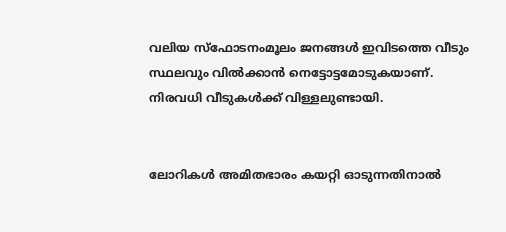വലിയ സ്ഫോടനംമൂലം ജനങ്ങൾ ഇവിടത്തെ വീടും സ്ഥലവും വിൽക്കാൻ നെട്ടോട്ടമോടുകയാണ്. നിരവധി വീടുകൾക്ക് വിള്ളലുണ്ടായി.


ലോറികൾ അമിതഭാരം കയറ്റി ഓടുന്നതിനാൽ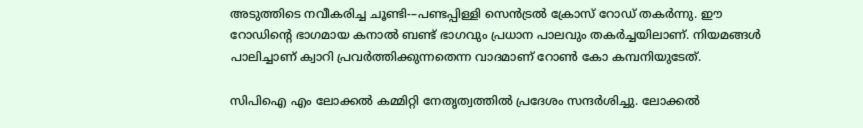അടുത്തിടെ നവീകരിച്ച ചൂണ്ടി-–പണ്ടപ്പിള്ളി സെൻട്രൽ ക്രോസ് റോഡ് തകർന്നു. ഈ റോഡിന്റെ ഭാഗമായ കനാൽ ബണ്ട്‌ ഭാഗവും പ്രധാന പാലവും തകർച്ചയിലാണ്. നിയമങ്ങൾ പാലിച്ചാണ് ക്വാറി പ്രവർത്തിക്കുന്നതെന്ന വാദമാണ് റോൺ കോ കമ്പനിയുടേത്‌.

സിപിഐ എം ലോക്കൽ കമ്മിറ്റി നേതൃത്വത്തിൽ പ്രദേശം സന്ദർശിച്ചു. ലോക്കൽ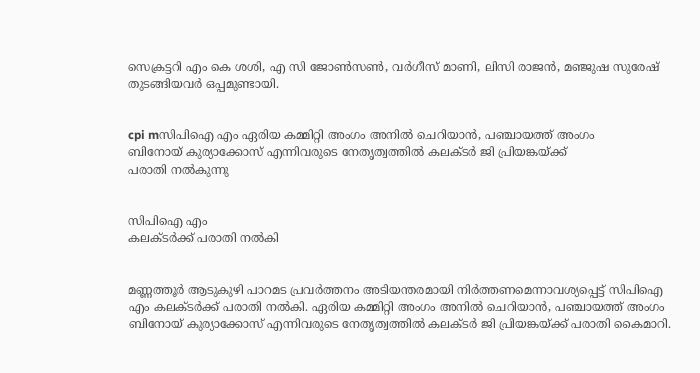സെക്രട്ടറി എം കെ ശശി, എ സി ജോൺസൺ, വർഗീസ് മാണി, ലിസി രാജൻ, മഞ്ജുഷ സുരേഷ് തുടങ്ങിയവർ ഒപ്പമുണ്ടായി.


cpi mസിപിഐ എം ഏരിയ കമ്മിറ്റി അംഗം അനിൽ ചെറിയാൻ, പഞ്ചായത്ത്‌ അംഗം
ബിനോയ് കുര്യാക്കോസ് എന്നിവരുടെ നേതൃത്വത്തിൽ കലക്ടർ ജി പ്രിയങ്കയ്‌ക്ക്‌
പരാതി നൽകുന്നു


സിപിഐ എം
കലക്‌ടർക്ക്‌ പരാതി നൽകി


മണ്ണത്തൂർ ആടുകുഴി പാറമട പ്രവർത്തനം അടിയന്തരമായി നിർത്തണമെന്നാവശ്യപ്പെട്ട് സിപിഐ എം കലക്‌ടർക്ക്‌ പരാതി നൽകി. ഏരിയ കമ്മിറ്റി അംഗം അനിൽ ചെറിയാൻ, പഞ്ചായത്ത്‌ അംഗം ബിനോയ് കുര്യാക്കോസ് എന്നിവരുടെ നേതൃത്വത്തിൽ കലക്‌ടർ ജി പ്രിയങ്കയ്‌ക്ക്‌ പരാതി കൈമാറി.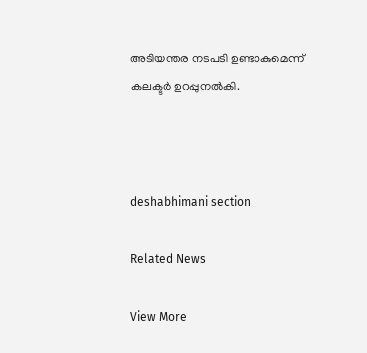അടിയന്തര നടപടി ഉണ്ടാകുമെന്ന് കലക്ടർ ഉറപ്പുനൽകി.



deshabhimani section

Related News

View More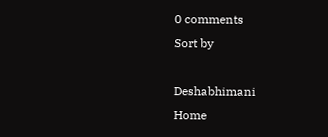0 comments
Sort by

Deshabhimani
Home